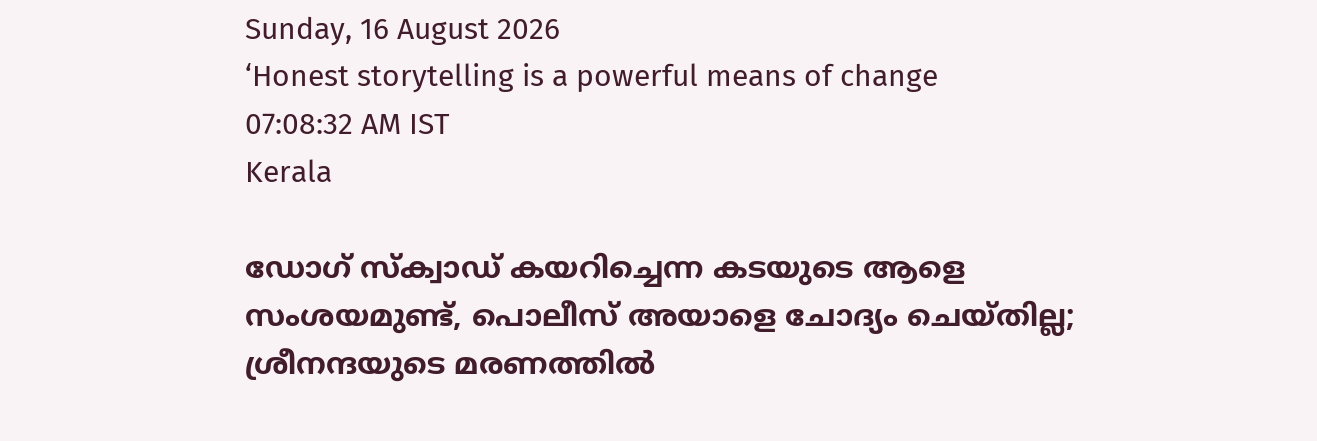Sunday, 16 August 2026
‘Honest storytelling is a powerful means of change
07:08:32 AM IST
Kerala

ഡോഗ് സ്‌ക്വാഡ് കയറിച്ചെന്ന കടയുടെ ആളെ സംശയമുണ്ട്, പൊലീസ് അയാളെ ചോദ്യം ചെയ്തില്ല; ശ്രീനന്ദയുടെ മരണത്തില്‍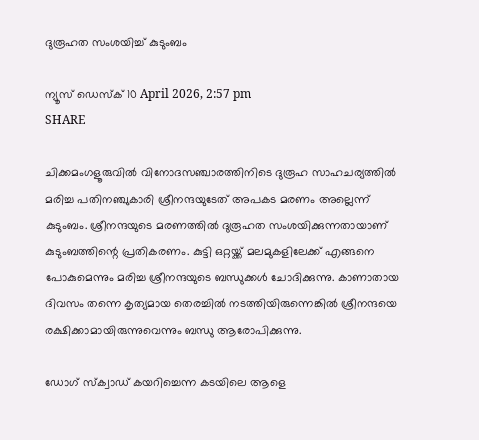ദുരൂഹത സംശയിച്ച് കുടുംബം

ന്യൂസ് ഡെസ്ക് 10 April 2026, 2:57 pm
SHARE

ചിക്കമംഗളൂരുവില്‍ വിനോദസഞ്ചാരത്തിനിടെ ദുരൂഹ സാഹചര്യത്തില്‍ മരിച്ച പതിനഞ്ചുകാരി ശ്രീനന്ദയുടേത് അപകട മരണം അല്ലെന്ന് കുടുംബം. ശ്രീനന്ദയുടെ മരണത്തില്‍ ദുരൂഹത സംശയിക്കുന്നതായാണ് കുടുംബത്തിന്റെ പ്രതികരണം. കുട്ടി ഒറ്റയ്ക്ക് മലമുകളിലേക്ക് എങ്ങനെ പോകുമെന്നും മരിച്ച ശ്രീനന്ദയുടെ ബന്ധുക്കള്‍ ചോദിക്കുന്നു. കാണാതായ ദിവസം തന്നെ കൃത്യമായ തെരച്ചില്‍ നടത്തിയിരുന്നെങ്കില്‍ ശ്രീനന്ദയെ രക്ഷിക്കാമായിരുന്നുവെന്നും ബന്ധു ആരോപിക്കുന്നു.

ഡോഗ് സ്‌ക്വാഡ് കയറിച്ചെന്ന കടയിലെ ആളെ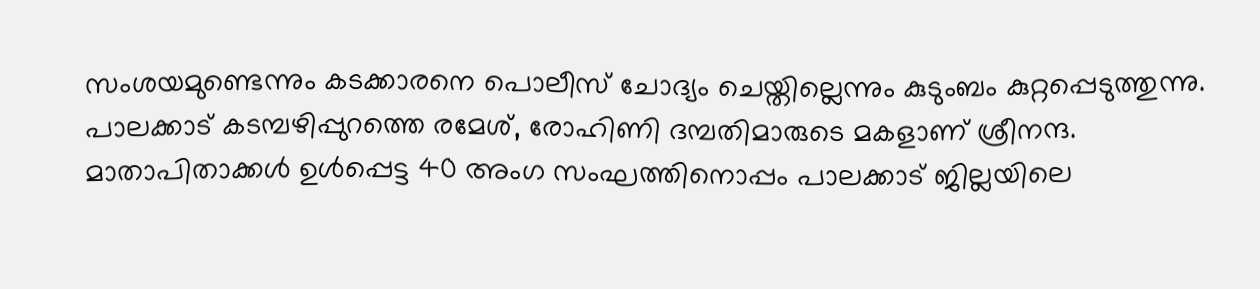സംശയമുണ്ടെന്നും കടക്കാരനെ പൊലീസ് ചോദ്യം ചെയ്തില്ലെന്നും കുടുംബം കുറ്റപ്പെടുത്തുന്നു. പാലക്കാട് കടമ്പഴിപ്പുറത്തെ രമേശ്, രോഹിണി ദമ്പതിമാരുടെ മകളാണ് ശ്രീനന്ദ. മാതാപിതാക്കള്‍ ഉള്‍പ്പെട്ട 40 അംഗ സംഘത്തിനൊപ്പം പാലക്കാട് ജില്ലയിലെ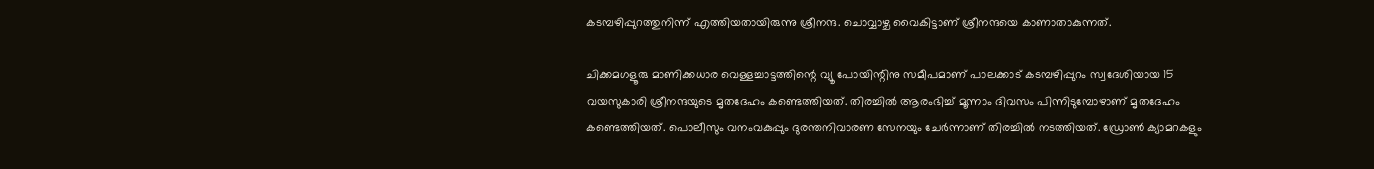കടമ്പഴിപ്പുറത്തുനിന്ന് എത്തിയതായിരുന്നു ശ്രീനന്ദ. ചൊവ്വാഴ്ച വൈകിട്ടാണ് ശ്രീനന്ദയെ കാണാതാകുന്നത്.

ചിക്കമഗളൂരു മാണിക്കധാര വെള്ളച്ചാട്ടത്തിന്റെ വ്യൂ പോയിന്റിനു സമീപമാണ് പാലക്കാട് കടമ്പഴിപ്പുറം സ്വദേശിയായ 15 വയസുകാരി ശ്രീനന്ദയുടെ മൃതദേഹം കണ്ടെത്തിയത്. തിരച്ചില്‍ ആരംഭിച്ച് മൂന്നാം ദിവസം പിന്നിടുമ്പോഴാണ് മൃതദേഹം കണ്ടെത്തിയത്. പൊലീസും വനംവകുപ്പും ദുരന്തനിവാരണ സേനയും ചേര്‍ന്നാണ് തിരച്ചില്‍ നടത്തിയത്. ഡ്രോണ്‍ ക്യാമറകളും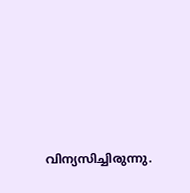വിന്യസിച്ചിരുന്നു.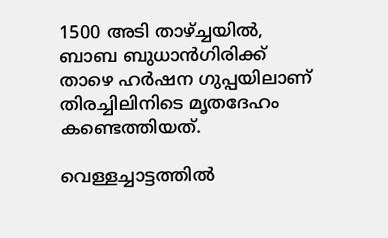1500 അടി താഴ്ച്ചയില്‍, ബാബ ബുധാന്‍ഗിരിക്ക് താഴെ ഹര്‍ഷന ഗുപ്പയിലാണ് തിരച്ചിലിനിടെ മൃതദേഹം കണ്ടെത്തിയത്.

വെള്ളച്ചാട്ടത്തില്‍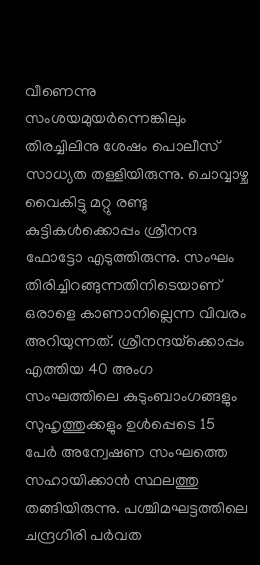വീണെന്നു സംശയമുയര്‍ന്നെങ്കിലും തിരച്ചിലിനു ശേഷം പൊലീസ് സാധ്യത തള്ളിയിരുന്നു. ചൊവ്വാഴ്ച വൈകിട്ടു മറ്റു രണ്ടു കുട്ടികള്‍ക്കൊപ്പം ശ്രീനന്ദ ഫോട്ടോ എടുത്തിരുന്നു. സംഘം തിരിച്ചിറങ്ങുന്നതിനിടെയാണ് ഒരാളെ കാണാനില്ലെന്ന വിവരം അറിയുന്നത്. ശ്രീനന്ദയ്‌ക്കൊപ്പം എത്തിയ 40 അംഗ സംഘത്തിലെ കുടുംബാംഗങ്ങളും സുഹൃത്തുക്കളും ഉള്‍പ്പെടെ 15 പേര്‍ അന്വേഷണ സംഘത്തെ സഹായിക്കാന്‍ സ്ഥലത്തു തങ്ങിയിരുന്നു. പശ്ചിമഘട്ടത്തിലെ ചന്ദ്രഗിരി പര്‍വത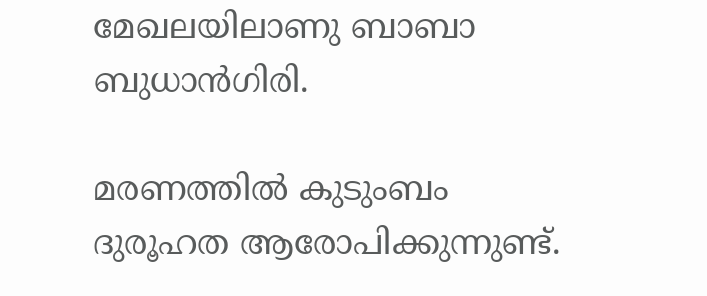മേഖലയിലാണു ബാബാ ബുധാന്‍ഗിരി.

മരണത്തില്‍ കുടുംബം ദുരൂഹത ആരോപിക്കുന്നുണ്ട്.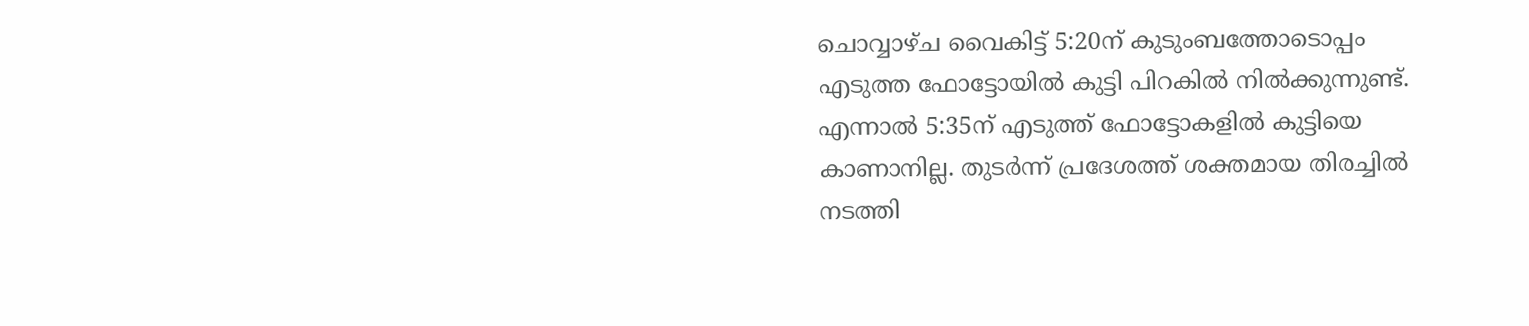ചൊവ്വാഴ്ച വൈകിട്ട് 5:20ന് കുടുംബത്തോടൊപ്പം എടുത്ത ഫോട്ടോയില്‍ കുട്ടി പിറകില്‍ നില്‍ക്കുന്നുണ്ട്. എന്നാല്‍ 5:35ന് എടുത്ത് ഫോട്ടോകളില്‍ കുട്ടിയെ കാണാനില്ല. തുടര്‍ന്ന് പ്രദേശത്ത് ശക്തമായ തിരച്ചില്‍ നടത്തി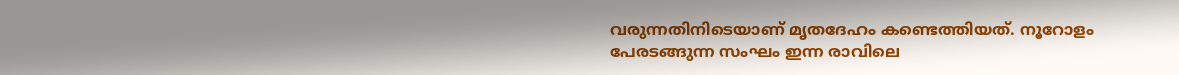വരുന്നതിനിടെയാണ് മൃതദേഹം കണ്ടെത്തിയത്. നൂറോളം പേരടങ്ങുന്ന സംഘം ഇന്ന രാവിലെ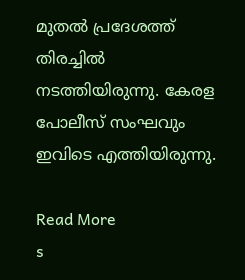മുതല്‍ പ്രദേശത്ത് തിരച്ചില്‍ നടത്തിയിരുന്നു. കേരള പോലീസ് സംഘവും ഇവിടെ എത്തിയിരുന്നു.

Read More
s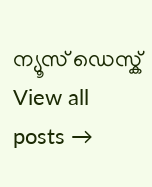ന്യൂസ് ഡെസ്ക്
View all posts →